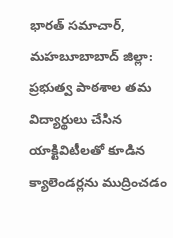భారత్ సమాచార్, మహబూబాబాద్ జిల్లా: ప్రభుత్వ పాఠశాల తమ విద్యార్థులు చేసిన యాక్టివిటీలతో కూడిన క్యాలెండర్లను ముద్రించడం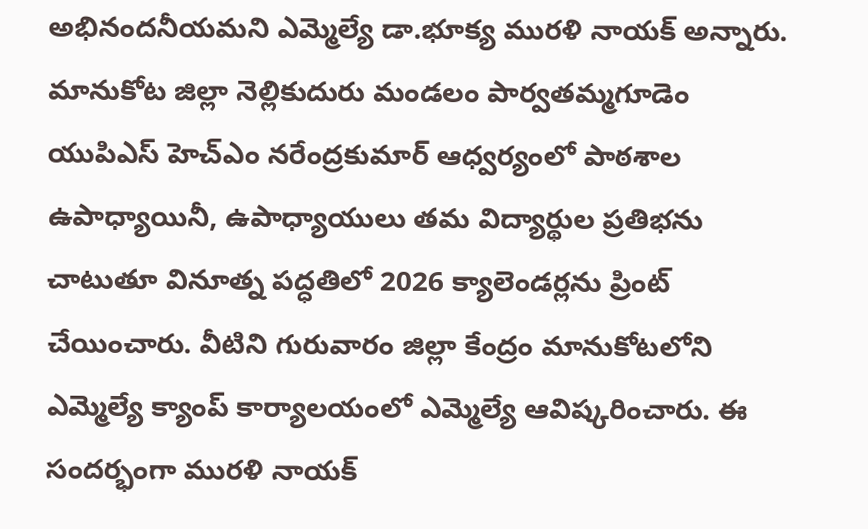అభినందనీయమని ఎమ్మెల్యే డా.భూక్య మురళి నాయక్ అన్నారు. మానుకోట జిల్లా నెల్లికుదురు మండలం పార్వతమ్మగూడెం యుపిఎస్ హెచ్ఎం నరేంద్రకుమార్ ఆధ్వర్యంలో పాఠశాల ఉపాధ్యాయినీ, ఉపాధ్యాయులు తమ విద్యార్థుల ప్రతిభను చాటుతూ వినూత్న పద్ధతిలో 2026 క్యాలెండర్లను ప్రింట్ చేయించారు. వీటిని గురువారం జిల్లా కేంద్రం మానుకోటలోని ఎమ్మెల్యే క్యాంప్ కార్యాలయంలో ఎమ్మెల్యే ఆవిష్కరించారు. ఈ సందర్భంగా మురళి నాయక్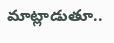మాట్లాడుతూ..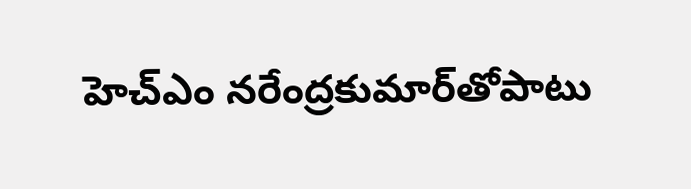హెచ్‌ఎం నరేంద్రకుమార్‌తోపాటు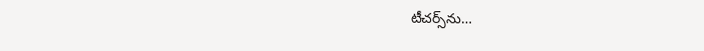టీచర్స్‌ను…